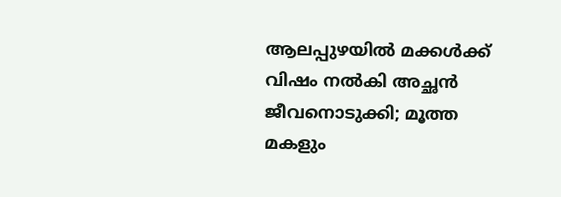ആലപ്പുഴയിൽ മക്കൾക്ക് വിഷം നൽകി അച്ഛൻ ജീവനൊടുക്കി; മൂത്ത മകളും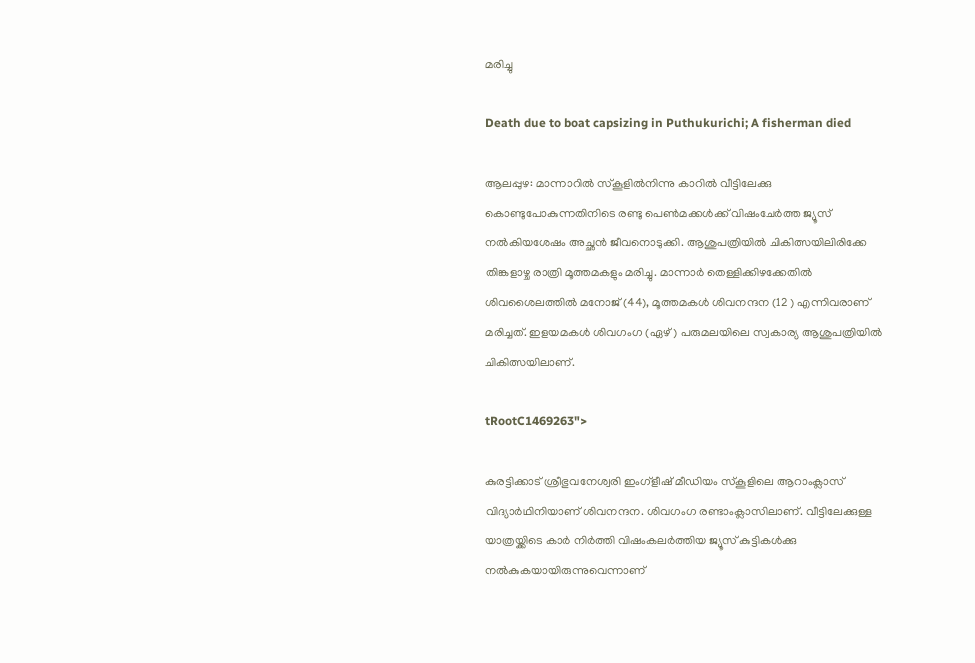മരിച്ചു

Death due to boat capsizing in Puthukurichi; A fisherman died

ആലപ്പുഴ: മാന്നാറിൽ സ്കൂളിൽനിന്നു കാറിൽ വീട്ടിലേക്കു കൊണ്ടുപോകുന്നതിനിടെ രണ്ടു പെൺമക്കൾക്ക് വിഷംചേർത്ത ജ്യൂസ് നൽകിയശേഷം അച്ഛൻ ജീവനൊടുക്കി. ആശുപത്രിയിൽ ചികിത്സയിലിരിക്കേ തിങ്കളാഴ്ച രാത്രി മൂത്തമകളും മരിച്ചു. മാന്നാർ തെള്ളിക്കിഴക്കേതിൽ ശിവശൈലത്തിൽ മനോജ് (44), മൂത്തമകൾ ശിവനന്ദന (12 ) എന്നിവരാണ് മരിച്ചത്. ഇളയമകൾ ശിവഗംഗ (ഏഴ്‌) പരുമലയിലെ സ്വകാര്യ ആശുപത്രിയിൽ ചികിത്സയിലാണ്.

tRootC1469263">

കുരട്ടിക്കാട് ശ്രീഭുവനേശ്വരി ഇംഗ്ളീഷ് മീഡിയം സ്കൂളിലെ ആറാംക്ലാസ് വിദ്യാർഥിനിയാണ് ശിവനന്ദന. ശിവഗംഗ രണ്ടാംക്ലാസിലാണ്. വീട്ടിലേക്കുള്ള യാത്രയ്ക്കിടെ കാർ നിർത്തി വിഷംകലർത്തിയ ജ്യൂസ് കുട്ടികൾക്കു നൽകുകയായിരുന്നുവെന്നാണ്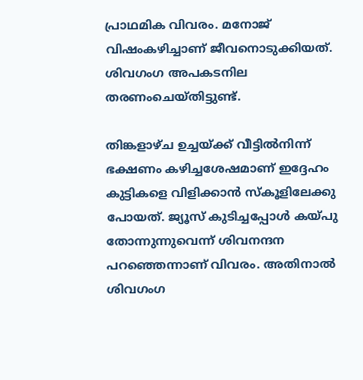പ്രാഥമിക വിവരം. മനോജ് വിഷംകഴിച്ചാണ് ജീവനൊടുക്കിയത്. ശിവഗംഗ അപകടനില തരണംചെയ്തിട്ടുണ്ട്.

തിങ്കളാഴ്ച ഉച്ചയ്ക്ക് വീട്ടിൽനിന്ന് ഭക്ഷണം കഴിച്ചശേഷമാണ് ഇദ്ദേഹം കുട്ടികളെ വിളിക്കാൻ സ്കൂളിലേക്കു പോയത്. ജ്യൂസ് കുടിച്ചപ്പോൾ കയ്പു തോന്നുന്നുവെന്ന് ശിവനന്ദന പറഞ്ഞെന്നാണ് വിവരം. അതിനാൽ ശിവഗംഗ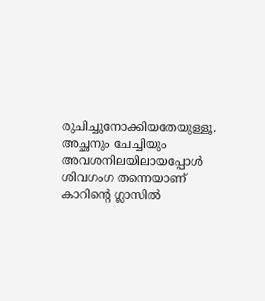രുചിച്ചുനോക്കിയതേയുള്ളൂ. അച്ഛനും ചേച്ചിയും അവശനിലയിലായപ്പോൾ ശിവഗംഗ തന്നെയാണ് കാറിന്റെ ഗ്ലാസിൽ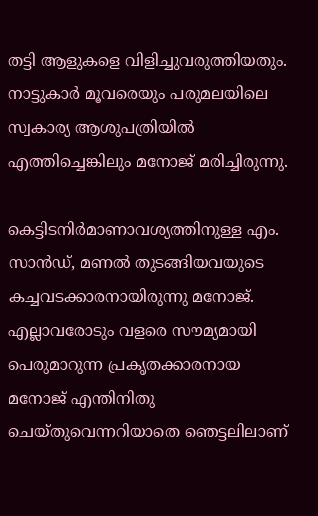തട്ടി ആളുകളെ വിളിച്ചുവരുത്തിയതും. നാട്ടുകാർ മൂവരെയും പരുമലയിലെ സ്വകാര്യ ആശുപത്രിയിൽ എത്തിച്ചെങ്കിലും മനോജ് മരിച്ചിരുന്നു.

കെട്ടിടനിർമാണാവശ്യത്തിനുള്ള എം. സാൻഡ്, മണൽ തുടങ്ങിയവയുടെ കച്ചവടക്കാരനായിരുന്നു മനോജ്. എല്ലാവരോടും വളരെ സൗമ്യമായി പെരുമാറുന്ന പ്രകൃതക്കാരനായ മനോജ് എന്തിനിതു ചെയ്തുവെന്നറിയാതെ ഞെട്ടലിലാണ്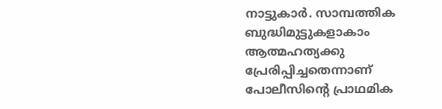നാട്ടുകാർ. സാമ്പത്തിക ബുദ്ധിമുട്ടുകളാകാം ആത്മഹത്യക്കു പ്രേരിപ്പിച്ചതെന്നാണ് പോലീസിന്റെ പ്രാഥമിക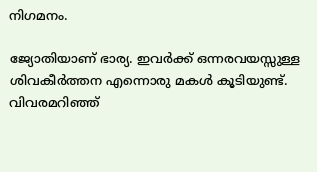നിഗമനം.

ജ്യോതിയാണ് ഭാര്യ. ഇവർക്ക് ഒന്നരവയസ്സുള്ള ശിവകീർത്തന എന്നൊരു മകൾ കൂടിയുണ്ട്. വിവരമറിഞ്ഞ്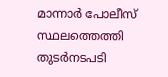മാന്നാർ പോലീസ് സ്ഥലത്തെത്തി തുടർനടപടി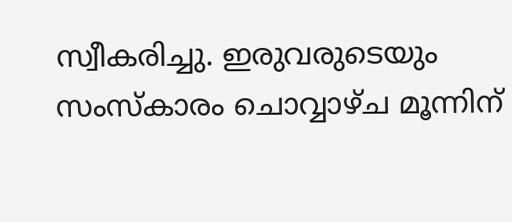സ്വീകരിച്ചു. ഇരുവരുടെയും സംസ്കാരം ചൊവ്വാഴ്ച മൂന്നിന്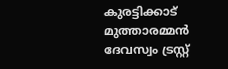കുരട്ടിക്കാട് മുത്താരമ്മൻ ദേവസ്വം ട്രസ്റ്റ്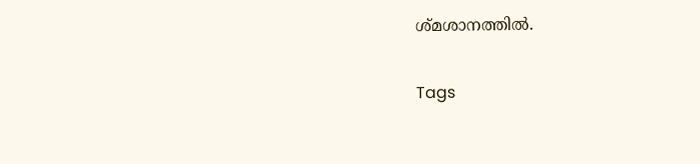ശ്മശാനത്തിൽ.

Tags